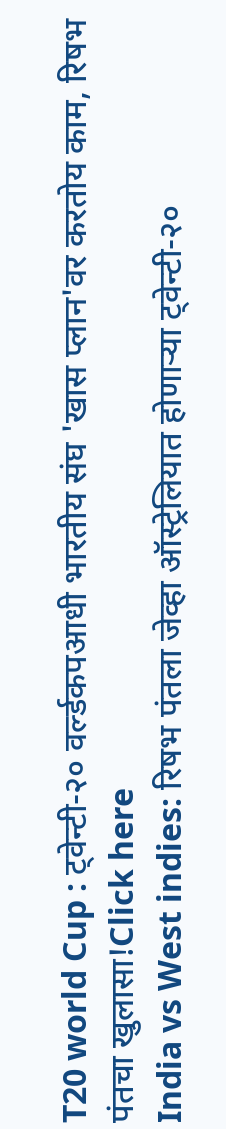T20 world Cup : ट्वेन्टी-२० वर्ल्डकपआधी भारतीय संघ 'खास प्लान'वर करतोय काम, रिषभ पंतचा खुलासा!Click here
India vs West indies: रिषभ पंतला जेव्हा ऑस्ट्रेलियात होणाऱ्या ट्वेन्टी-२०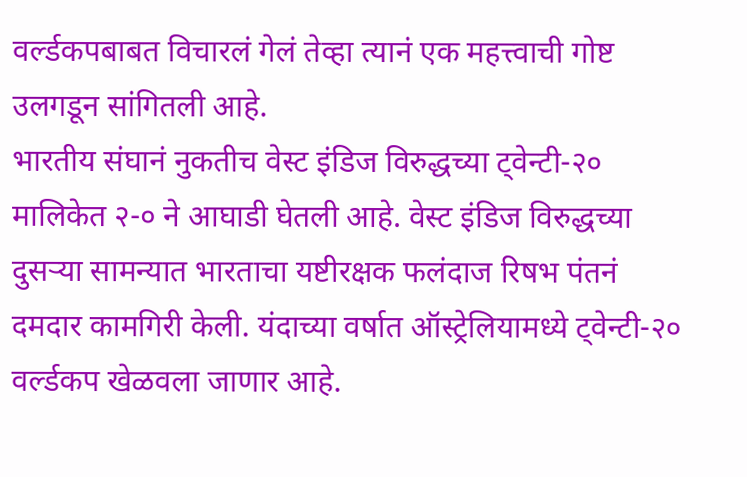वर्ल्डकपबाबत विचारलं गेलं तेव्हा त्यानं एक महत्त्वाची गोष्ट उलगडून सांगितली आहे.
भारतीय संघानं नुकतीच वेस्ट इंडिज विरुद्धच्या ट्वेन्टी-२० मालिकेत २-० ने आघाडी घेतली आहे. वेस्ट इंडिज विरुद्धच्या दुसऱ्या सामन्यात भारताचा यष्टीरक्षक फलंदाज रिषभ पंतनं दमदार कामगिरी केली. यंदाच्या वर्षात ऑस्ट्रेलियामध्ये ट्वेन्टी-२० वर्ल्डकप खेळवला जाणार आहे.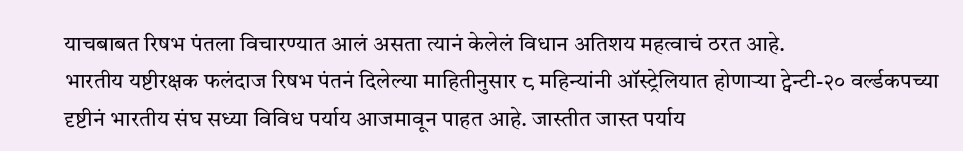याचबाबत रिषभ पंतला विचारण्यात आलं असता त्यानं केलेलं विधान अतिशय महत्वाचं ठरत आहे.
भारतीय यष्टीरक्षक फलंदाज रिषभ पंतनं दिलेल्या माहितीनुसार ८ महिन्यांनी ऑस्ट्रेलियात होणाऱ्या ट्वेन्टी-२० वर्ल्डकपच्या दृष्टीनं भारतीय संघ सध्या विविध पर्याय आजमावून पाहत आहे. जास्तीत जास्त पर्याय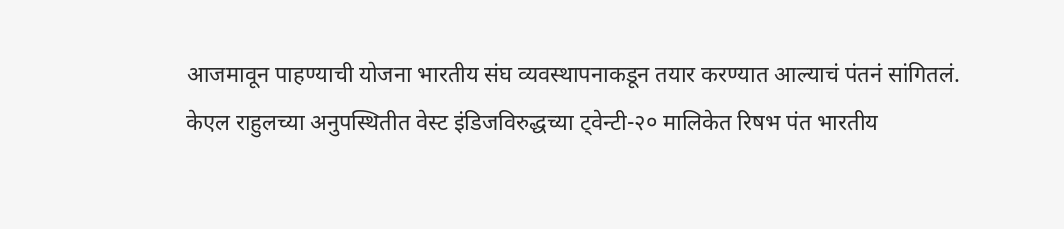आजमावून पाहण्याची योजना भारतीय संघ व्यवस्थापनाकडून तयार करण्यात आल्याचं पंतनं सांगितलं.
केएल राहुलच्या अनुपस्थितीत वेस्ट इंडिजविरुद्धच्या ट्वेन्टी-२० मालिकेत रिषभ पंत भारतीय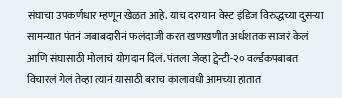संघाचा उपकर्णधार म्हणून खेळत आहे. याच दरम्यान वेस्ट इंडिज विरुद्धच्या दुसऱ्या सामन्यात पंतनं जबाबदारीनं फलंदाजी करत खणखणीत अर्धशतक साजरं केलं आणि संघासाठी मोलाचं योगदान दिलं. पंतला जेव्हा ट्वेन्टी-२० वर्ल्डकपबाबत विचारलं गेलं तेव्हा त्यानं यासाठी बराच कालावधी आमच्या हातात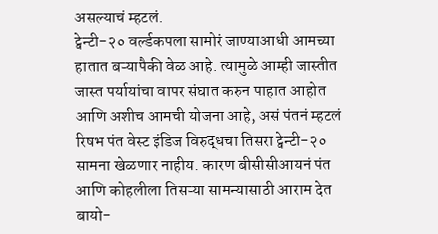असल्याचं म्हटलं.
ट्वेन्टी-२० वर्ल्डकपला सामोरं जाण्याआधी आमच्या हातात बऱ्यापैकी वेळ आहे. त्यामुळे आम्ही जास्तीत जास्त पर्यायांचा वापर संघात करुन पाहात आहोत आणि अशीच आमची योजना आहे, असं पंतनं म्हटलं
रिषभ पंत वेस्ट इंडिज विरुद्धचा तिसरा ट्वेन्टी-२० सामना खेळणार नाहीय. कारण बीसीसीआयनं पंत आणि कोहलीला तिसऱ्या सामन्यासाठी आराम देत बायो-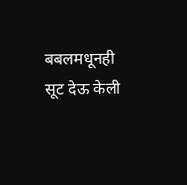बबलमधूनही सूट देऊ केली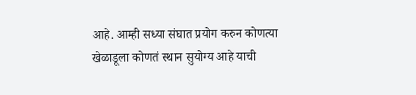आहे. आम्ही सध्या संघात प्रयोग करुन कोणत्या खेळाडूला कोणतं स्थान सुयोग्य आहे याची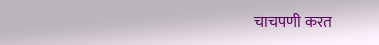चाचपणी करत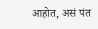आहोत, असं पंत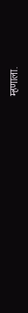म्हणाला.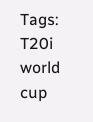Tags:
T20i world cup